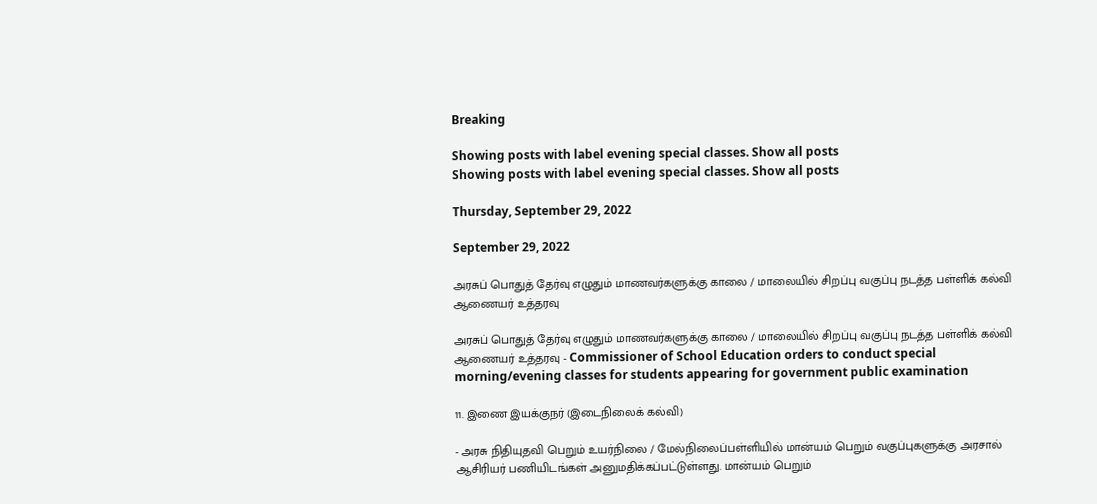Breaking

Showing posts with label evening special classes. Show all posts
Showing posts with label evening special classes. Show all posts

Thursday, September 29, 2022

September 29, 2022

அரசுப் பொதுத் தேர்வு எழுதும் மாணவர்களுக்கு காலை / மாலையில் சிறப்பு வகுப்பு நடத்த பள்ளிக் கல்வி ஆணையர் உத்தரவு

அரசுப் பொதுத் தேர்வு எழுதும் மாணவர்களுக்கு காலை / மாலையில் சிறப்பு வகுப்பு நடத்த பள்ளிக் கல்வி ஆணையர் உத்தரவு - Commissioner of School Education orders to conduct special morning/evening classes for students appearing for government public examination

11. இணை இயக்குநர் (இடைநிலைக் கல்வி)

- அரசு நிதியுதவி பெறும் உயர்நிலை / மேல்நிலைப்பள்ளியில் மான்யம் பெறும் வகுப்புகளுக்கு அரசால் ஆசிரியர் பணியிடங்கள் அனுமதிக்கப்பட்டுள்ளது. மான்யம் பெறும்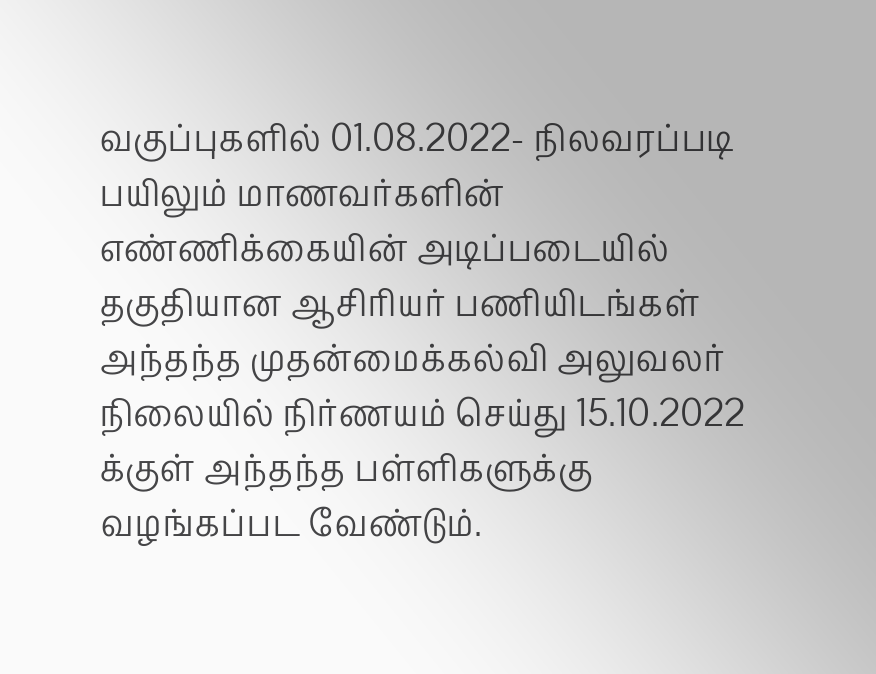வகுப்புகளில் 01.08.2022- நிலவரப்படி பயிலும் மாணவர்களின் எண்ணிக்கையின் அடிப்படையில் தகுதியான ஆசிரியர் பணியிடங்கள் அந்தந்த முதன்மைக்கல்வி அலுவலர் நிலையில் நிர்ணயம் செய்து 15.10.2022 க்குள் அந்தந்த பள்ளிகளுக்கு வழங்கப்பட வேண்டும்.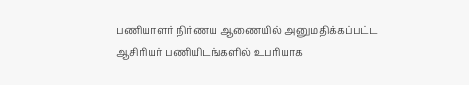பணியாளர் நிர்ணய ஆணையில் அனுமதிக்கப்பட்ட ஆசிரியர் பணியிடங்களில் உபரியாக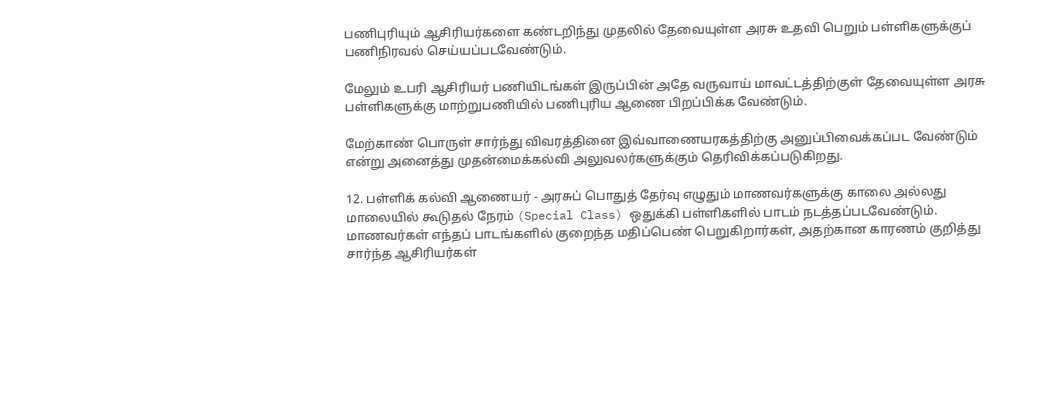பணிபுரியும் ஆசிரியர்களை கண்டறிந்து முதலில் தேவையுள்ள அரசு உதவி பெறும் பள்ளிகளுக்குப் பணிநிரவல் செய்யப்படவேண்டும்.

மேலும் உபரி ஆசிரியர் பணியிடங்கள் இருப்பின் அதே வருவாய் மாவட்டத்திற்குள் தேவையுள்ள அரசு பள்ளிகளுக்கு மாற்றுபணியில் பணிபுரிய ஆணை பிறப்பிக்க வேண்டும்.

மேற்காண் பொருள் சார்ந்து விவரத்தினை இவ்வாணையரகத்திற்கு அனுப்பிவைக்கப்பட வேண்டும் என்று அனைத்து முதன்மைக்கல்வி அலுவலர்களுக்கும் தெரிவிக்கப்படுகிறது.

12. பள்ளிக் கல்வி ஆணையர் - அரசுப் பொதுத் தேர்வு எழுதும் மாணவர்களுக்கு காலை அல்லது மாலையில் கூடுதல் நேரம் (Special Class) ஒதுக்கி பள்ளிகளில் பாடம் நடத்தப்படவேண்டும். மாணவர்கள் எந்தப் பாடங்களில் குறைந்த மதிப்பெண் பெறுகிறார்கள், அதற்கான காரணம் குறித்து சார்ந்த ஆசிரியர்கள்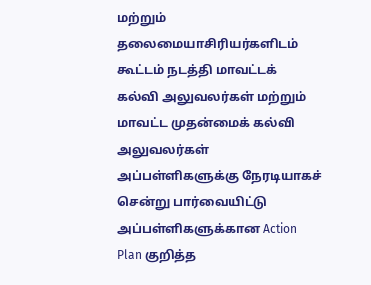மற்றும் தலைமையாசிரியர்களிடம் கூட்டம் நடத்தி மாவட்டக் கல்வி அலுவலர்கள் மற்றும் மாவட்ட முதன்மைக் கல்வி அலுவலர்கள் அப்பள்ளிகளுக்கு நேரடியாகச் சென்று பார்வையிட்டு அப்பள்ளிகளுக்கான Action Plan குறித்த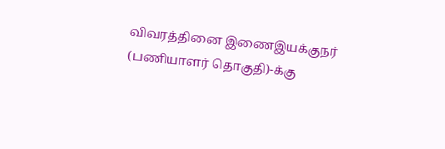விவரத்தினை இணைஇயக்குநர் (பணியாளர் தொகுதி)-க்கு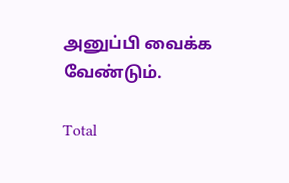அனுப்பி வைக்க வேண்டும்.

Total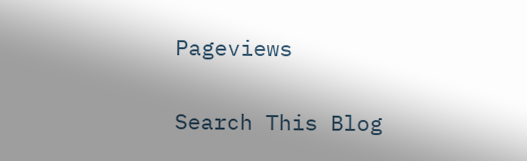Pageviews

Search This Blog